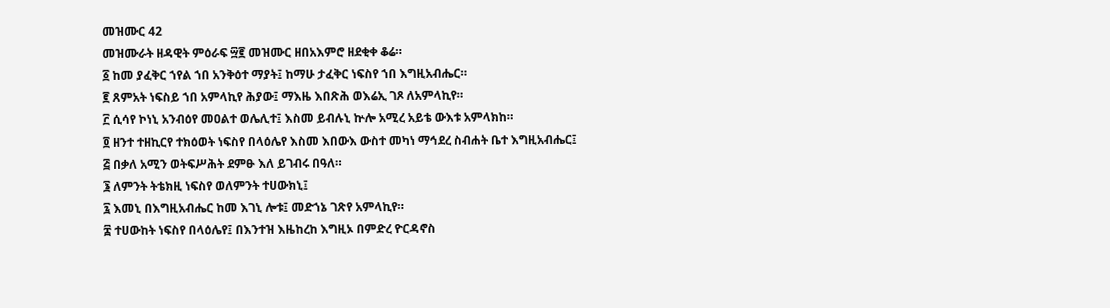መዝሙር 42
መዝሙራት ዘዳዊት ምዕራፍ ፵፪ መዝሙር ዘበአእምሮ ዘደቂቀ ቆሬ።
፩ ከመ ያፈቅር ኀየል ኀበ አንቅዕተ ማያት፤ ከማሁ ታፈቅር ነፍስየ ኀበ እግዚአብሔር።
፪ ጸምአት ነፍስይ ኀበ አምላኪየ ሕያው፤ ማእዜ እበጽሕ ወእሬኢ ገጾ ለአምላኪየ።
፫ ሲሳየ ኮነኒ አንብዕየ መዐልተ ወሌሊተ፤ እስመ ይብሉኒ ኵሎ አሚረ አይቴ ውእቱ አምላክከ።
፬ ዘንተ ተዘኪርየ ተክዕወት ነፍስየ በላዕሌየ እስመ እበውእ ውስተ መካነ ማኅደረ ስብሐት ቤተ እግዚአብሔር፤
፭ በቃለ አሚን ወትፍሥሕት ደምፁ እለ ይገብሩ በዓለ።
፮ ለምንት ትቴክዚ ነፍስየ ወለምንት ተሀውክኒ፤
፯ እመኒ በእግዚአብሔር ከመ እገኒ ሎቱ፤ መድኀኔ ገጽየ አምላኪየ።
፰ ተሀውከት ነፍስየ በላዕሌየ፤ በእንተዝ እዜከረከ እግዚኦ በምድረ ዮርዳኖስ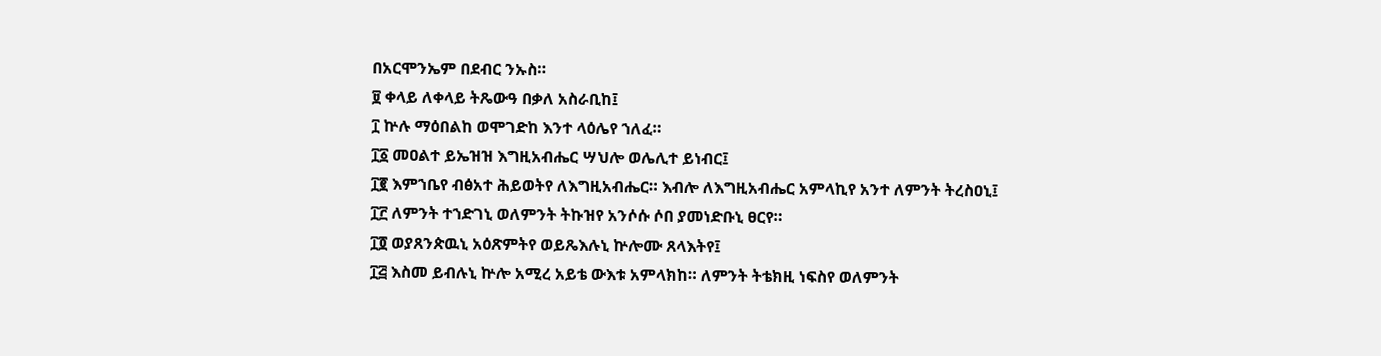በአርሞንኤም በደብር ንኡስ።
፱ ቀላይ ለቀላይ ትጼውዓ በቃለ አስራቢከ፤
፲ ኵሉ ማዕበልከ ወሞገድከ እንተ ላዕሌየ ኀለፈ።
፲፩ መዐልተ ይኤዝዝ እግዚአብሔር ሣህሎ ወሌሊተ ይነብር፤
፲፪ እምኀቤየ ብፅአተ ሕይወትየ ለእግዚአብሔር። እብሎ ለእግዚአብሔር አምላኪየ አንተ ለምንት ትረስዐኒ፤
፲፫ ለምንት ተኀድገኒ ወለምንት ትኩዝየ አንሶሱ ሶበ ያመነድቡኒ ፀርየ።
፲፬ ወያጸንጵዉኒ አዕጽምትየ ወይጼእሉኒ ኵሎሙ ጸላእትየ፤
፲፭ እስመ ይብሉኒ ኵሎ አሚረ አይቴ ውእቱ አምላክከ። ለምንት ትቴክዚ ነፍስየ ወለምንት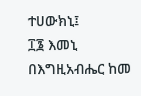ተሀውክኒ፤
፲፮ እመኒ በእግዚአብሔር ከመ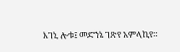እገኒ ሎቱ፤ መድኀኔ ገጽየ አምላኪየ።